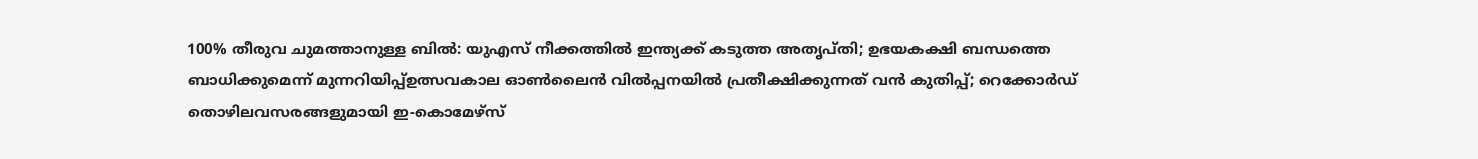100% തീരുവ ചുമത്താനുള്ള ബിൽ: യുഎസ് നീക്കത്തിൽ ഇന്ത്യക്ക് കടുത്ത അതൃപ്തി; ഉഭയകക്ഷി ബന്ധത്തെ ബാധിക്കുമെന്ന് മുന്നറിയിപ്പ്ഉത്സവകാല ഓൺലൈൻ വിൽപ്പനയിൽ പ്രതീക്ഷിക്കുന്നത് വൻ കുതിപ്പ്; റെക്കോർഡ് തൊഴിലവസരങ്ങളുമായി ഇ-കൊമേഴ്സ്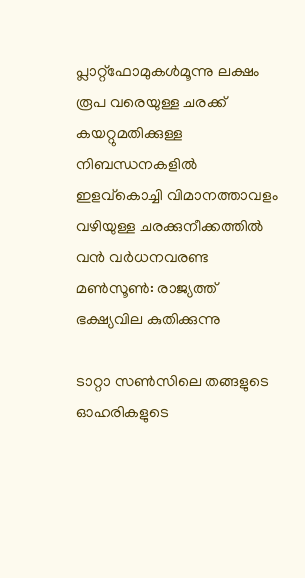പ്ലാറ്റ്‌ഫോമുകൾമൂന്നു ലക്ഷം രൂപ വരെയുള്ള ചരക്ക് കയറ്റുമതിക്കുള്ള നിബന്ധനകളിൽ ഇളവ്കൊച്ചി വിമാനത്താവളം വഴിയുള്ള ചരക്കുനീക്കത്തില്‍ വന്‍ വര്‍ധനവരണ്ട മണ്‍സൂണ്‍: രാജ്യത്ത് ഭക്ഷ്യവില കുതിക്കുന്നു

ടാറ്റാ സണ്‍സിലെ തങ്ങളുടെ ഓഹരികളുടെ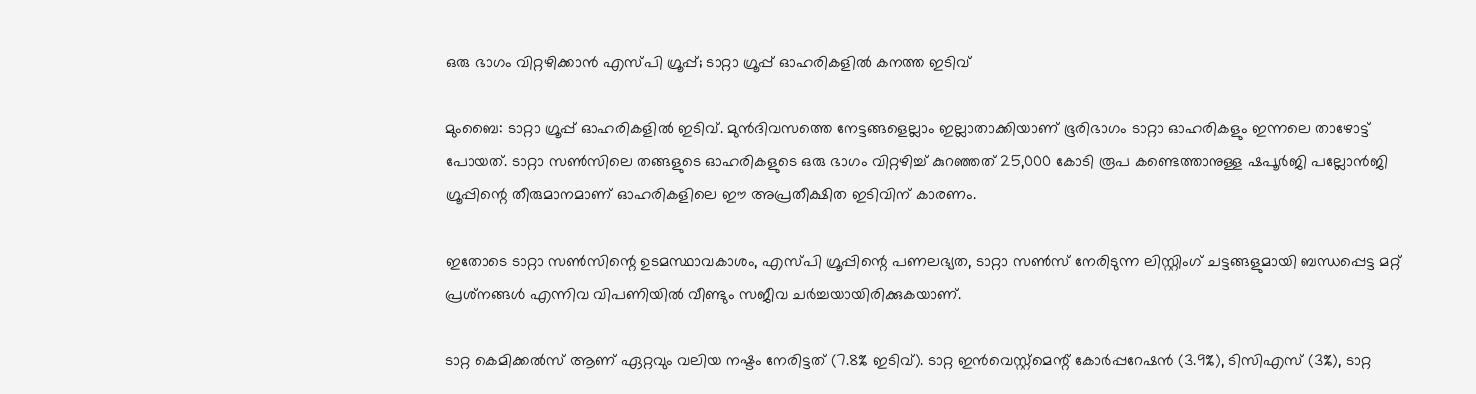ഒരു ഭാഗം വിറ്റഴിക്കാൻ എസ്പി ഗ്രൂപ്പ്; ടാറ്റാ ഗ്രൂപ്പ് ഓഹരികളില്‍ കനത്ത ഇടിവ്

മുംബൈ: ടാറ്റാ ഗ്രൂപ്പ് ഓഹരികളില്‍ ഇടിവ്. മുന്‍ദിവസത്തെ നേട്ടങ്ങളെല്ലാം ഇല്ലാതാക്കിയാണ് ഭൂരിഭാഗം ടാറ്റാ ഓഹരികളും ഇന്നലെ താഴോട്ട് പോയത്. ടാറ്റാ സണ്‍സിലെ തങ്ങളുടെ ഓഹരികളുടെ ഒരു ഭാഗം വിറ്റഴിച്ച് കുറഞ്ഞത് 25,000 കോടി രൂപ കണ്ടെത്താനുള്ള ഷപൂര്‍ജി പല്ലോന്‍ജി ഗ്രൂപ്പിന്റെ തീരുമാനമാണ് ഓഹരികളിലെ ഈ അപ്രതീക്ഷിത ഇടിവിന് കാരണം.

ഇതോടെ ടാറ്റാ സണ്‍സിന്റെ ഉടമസ്ഥാവകാശം, എസ്പി ഗ്രൂപ്പിന്റെ പണലഭ്യത, ടാറ്റാ സണ്‍സ് നേരിടുന്ന ലിസ്റ്റിംഗ് ചട്ടങ്ങളുമായി ബന്ധപ്പെട്ട മറ്റ് പ്രശ്‌നങ്ങള്‍ എന്നിവ വിപണിയില്‍ വീണ്ടും സജീവ ചര്‍ച്ചയായിരിക്കുകയാണ്.

ടാറ്റ കെമിക്കല്‍സ് ആണ് ഏറ്റവും വലിയ നഷ്ടം നേരിട്ടത് (7.8% ഇടിവ്). ടാറ്റ ഇന്‍വെസ്റ്റ്‌മെന്റ് കോര്‍പ്പറേഷന്‍ (3.9%), ടിസിഎസ് (3%), ടാറ്റ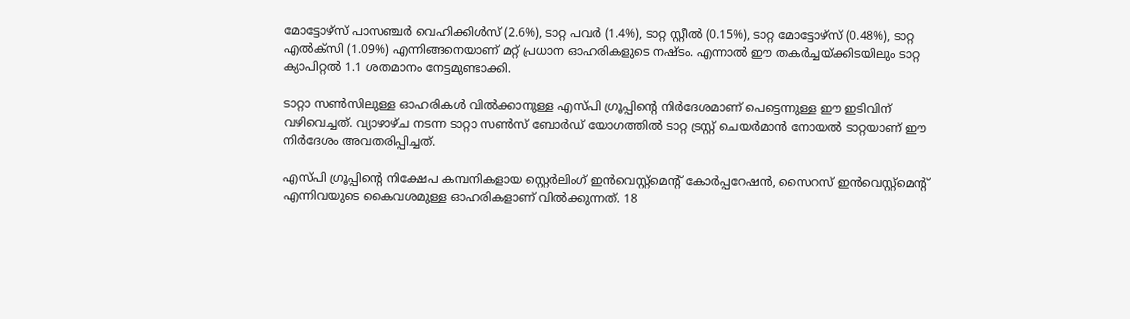മോട്ടോഴ്‌സ് പാസഞ്ചര്‍ വെഹിക്കിള്‍സ് (2.6%), ടാറ്റ പവര്‍ (1.4%), ടാറ്റ സ്റ്റീല്‍ (0.15%), ടാറ്റ മോട്ടോഴ്‌സ് (0.48%), ടാറ്റ എല്‍ക്‌സി (1.09%) എന്നിങ്ങനെയാണ് മറ്റ് പ്രധാന ഓഹരികളുടെ നഷ്ടം. എന്നാല്‍ ഈ തകര്‍ച്ചയ്ക്കിടയിലും ടാറ്റ ക്യാപിറ്റല്‍ 1.1 ശതമാനം നേട്ടമുണ്ടാക്കി.

ടാറ്റാ സണ്‍സിലുള്ള ഓഹരികള്‍ വില്‍ക്കാനുള്ള എസ്പി ഗ്രൂപ്പിന്റെ നിര്‍ദേശമാണ് പെട്ടെന്നുള്ള ഈ ഇടിവിന് വഴിവെച്ചത്. വ്യാഴാഴ്ച നടന്ന ടാറ്റാ സണ്‍സ് ബോര്‍ഡ് യോഗത്തില്‍ ടാറ്റ ട്രസ്റ്റ് ചെയര്‍മാന്‍ നോയല്‍ ടാറ്റയാണ് ഈ നിര്‍ദേശം അവതരിപ്പിച്ചത്.

എസ്പി ഗ്രൂപ്പിന്റെ നിക്ഷേപ കമ്പനികളായ സ്റ്റെര്‍ലിംഗ് ഇന്‍വെസ്റ്റ്‌മെന്റ് കോര്‍പ്പറേഷന്‍, സൈറസ് ഇന്‍വെസ്റ്റ്‌മെന്റ് എന്നിവയുടെ കൈവശമുള്ള ഓഹരികളാണ് വില്‍ക്കുന്നത്. 18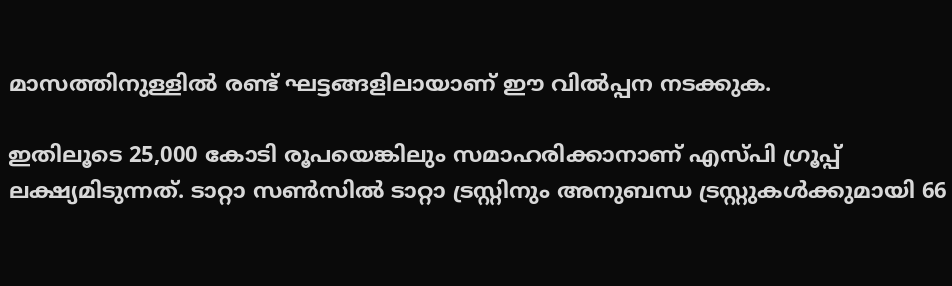മാസത്തിനുള്ളില്‍ രണ്ട് ഘട്ടങ്ങളിലായാണ് ഈ വില്‍പ്പന നടക്കുക.

ഇതിലൂടെ 25,000 കോടി രൂപയെങ്കിലും സമാഹരിക്കാനാണ് എസ്പി ഗ്രൂപ്പ് ലക്ഷ്യമിടുന്നത്. ടാറ്റാ സണ്‍സില്‍ ടാറ്റാ ട്രസ്റ്റിനും അനുബന്ധ ട്രസ്റ്റുകള്‍ക്കുമായി 66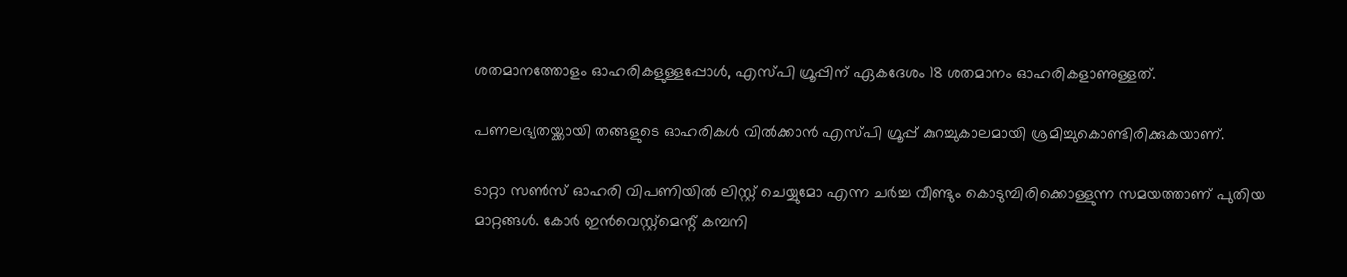ശതമാനത്തോളം ഓഹരികളുള്ളപ്പോള്‍, എസ്പി ഗ്രൂപ്പിന് ഏകദേശം 18 ശതമാനം ഓഹരികളാണുള്ളത്.

പണലഭ്യതയ്ക്കായി തങ്ങളുടെ ഓഹരികള്‍ വില്‍ക്കാന്‍ എസ്പി ഗ്രൂപ്പ് കുറച്ചുകാലമായി ശ്രമിച്ചുകൊണ്ടിരിക്കുകയാണ്.

ടാറ്റാ സണ്‍സ് ഓഹരി വിപണിയില്‍ ലിസ്റ്റ് ചെയ്യുമോ എന്ന ചര്‍ച്ച വീണ്ടും കൊടുമ്പിരിക്കൊള്ളുന്ന സമയത്താണ് പുതിയ മാറ്റങ്ങള്‍. കോര്‍ ഇന്‍വെസ്റ്റ്‌മെന്റ് കമ്പനി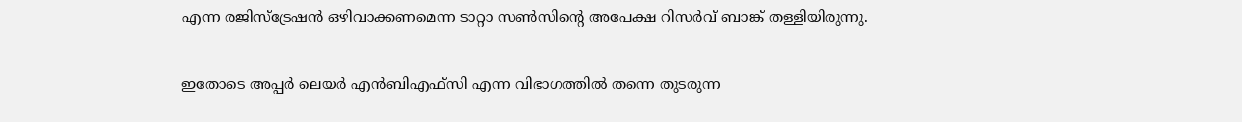എന്ന രജിസ്‌ട്രേഷന്‍ ഒഴിവാക്കണമെന്ന ടാറ്റാ സണ്‍സിന്റെ അപേക്ഷ റിസര്‍വ് ബാങ്ക് തള്ളിയിരുന്നു.

ഇതോടെ അപ്പര്‍ ലെയര്‍ എന്‍ബിഎഫ്‌സി എന്ന വിഭാഗത്തില്‍ തന്നെ തുടരുന്ന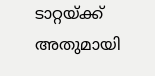ടാറ്റയ്ക്ക് അതുമായി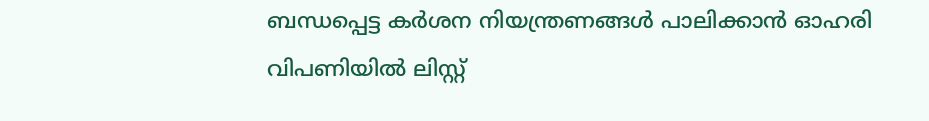ബന്ധപ്പെട്ട കര്‍ശന നിയന്ത്രണങ്ങള്‍ പാലിക്കാന്‍ ഓഹരി വിപണിയില്‍ ലിസ്റ്റ്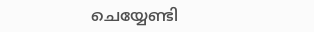ചെയ്യേണ്ടി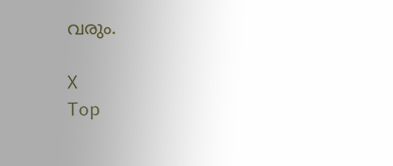വരും.

X
Top